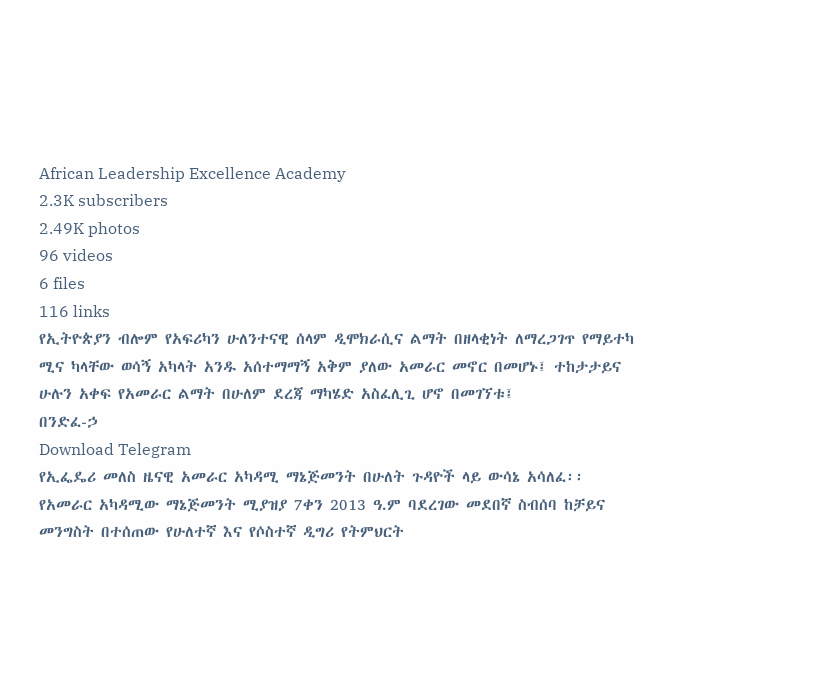African Leadership Excellence Academy
2.3K subscribers
2.49K photos
96 videos
6 files
116 links
የኢትዮጵያን ብሎም የአፍሪካን ሁለንተናዊ ሰላም ዲሞክራሲና ልማት በዘላቂነት ለማረጋገጥ የማይተካ ሚና ካላቸው ወሳኝ አካላት አንዱ አሰተማማኝ አቅም ያለው አመራር መኖር በመሆኑ፤ ተከታታይና ሁሉን አቀፍ የአመራር ልማት በሁለም ደረጃ ማካሄድ አስፈሊጊ ሆኖ በመገኘቱ፤
በንድፈ-ኃ
Download Telegram
የኢፌዴሪ መለስ ዜናዊ አመራር አካዳሚ ማኔጅመንት በሁለት ጉዳዮች ላይ ውሳኔ አሳለፈ፡፡
የአመራር አካዳሚው ማኔጅመንት ሚያዝያ 7ቀን 2013 ዓ.ም ባደረገው መደበኛ ስብሰባ ከቻይና መንግስት በተሰጠው የሁለተኛ እና የሶስተኛ ዲግሪ የትምህርት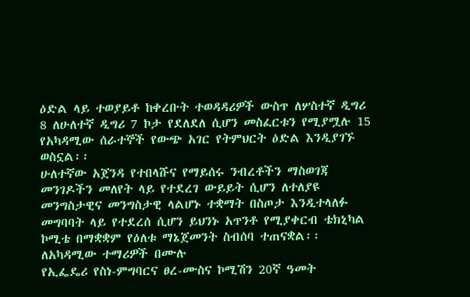ዕድል ላይ ተወያይቶ ከቀረቡት ተወዳዳሪዎች ውስጥ ለሦስተኛ ዲግሪ 8 ለሁለተኛ ዲግሪ 7 ኮታ የደለደለ ሲሆን መስፈርቱን የሚያሟሉ 15 የአካዳሚው ሰራተኞች የውጭ አገር የትምህርት ዕድል እንዲያገኙ ወስኗል፡፡
ሁለተኛው አጀንዳ የተበላሹና የማይሰሩ ንብረቶችን ማስወገጃ መንገዶችን መለየት ላይ የተደረገ ውይይት ሲሆን ለተለያዩ መንግስታዊና መንግስታዊ ላልሆኑ ተቋማት በስጦታ እንዲተላለፉ መግባባት ላይ የተደረሰ ሲሆን ይህንኑ አጥንቶ የሚያቀርብ ቴክኒካል ኮሚቴ በማቋቋም የዕለቱ ማኔጀመንት ስብሰባ ተጠናቋል፡፡
ለአካዳሚው ተማሪዎች በሙሉ
የኢፌዴሪ የስነ-ምግባርና ፀረ-ሙስና ኮሚሽን 20ኛ ዓመት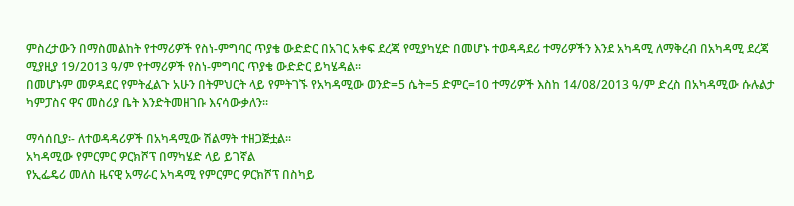ምስረታውን በማስመልከት የተማሪዎች የስነ-ምግባር ጥያቄ ውድድር በአገር አቀፍ ደረጃ የሚያካሂድ በመሆኑ ተወዳዳደሪ ተማሪዎችን እንደ አካዳሚ ለማቅረብ በአካዳሚ ደረጃ ሚያዚያ 19/2013 ዓ/ም የተማሪዎች የስነ-ምግባር ጥያቄ ውድድር ይካሄዳል፡፡
በመሆኑም መዎዳደር የምትፈልጉ አሁን በትምህርት ላይ የምትገኙ የአካዳሚው ወንድ=5 ሴት=5 ድምር=10 ተማሪዎች እስከ 14/08/2013 ዓ/ም ድረስ በአካዳሚው ሱሉልታ ካምፓስና ዋና መስሪያ ቤት እንድትመዘገቡ እናሳውቃለን፡፡

ማሳሰቢያ፡- ለተወዳዳሪዎች በአካዳሚው ሽልማት ተዘጋጅቷል፡፡
አካዳሚው የምርምር ዎርክሾፕ በማካሄድ ላይ ይገኛል
የኢፌዴሪ መለስ ዜናዊ አማራር አካዳሚ የምርምር ዎርክሾፕ በስካይ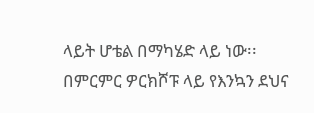ላይት ሆቴል በማካሄድ ላይ ነው፡፡
በምርምር ዎርክሾፑ ላይ የእንኳን ደህና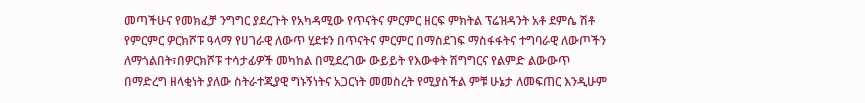መጣችሁና የመክፈቻ ንግግር ያደረጉት የአካዳሚው የጥናትና ምርምር ዘርፍ ምክትል ፕሬዝዳንት አቶ ደምሴ ሽቶ የምርምር ዎርክሾፑ ዓላማ የሀገራዊ ለውጥ ሂደቱን በጥናትና ምርምር በማስደገፍ ማስፋፋትና ተግባራዊ ለውጦችን ለማጎልበት፣በዎርክሾፑ ተሳታፊዎች መካከል በሚደረገው ውይይት የእውቀት ሽግግርና የልምድ ልውውጥ በማድረግ ዘላቂነት ያለው ስትራተጂያዊ ግኑኝነትና አጋርነት መመስረት የሚያስችል ምቹ ሁኔታ ለመፍጠር እንዲሁም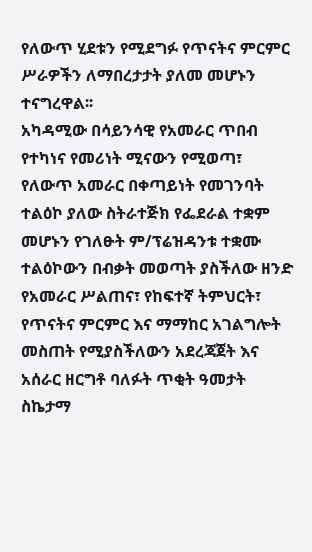የለውጥ ሂደቱን የሚደግፉ የጥናትና ምርምር ሥራዎችን ለማበረታታት ያለመ መሆኑን ተናግረዋል፡፡
አካዳሚው በሳይንሳዊ የአመራር ጥበብ የተካነና የመሪነት ሚናውን የሚወጣ፣ የለውጥ አመራር በቀጣይነት የመገንባት ተልዕኮ ያለው ስትራተጅክ የፌደራል ተቋም መሆኑን የገለፁት ም/ፕሬዝዳንቱ ተቋሙ ተልዕኮውን በብቃት መወጣት ያስችለው ዘንድ የአመራር ሥልጠና፣ የከፍተኛ ትምህርት፣ የጥናትና ምርምር እና ማማከር አገልግሎት መስጠት የሚያስችለውን አደረጃጀት እና አሰራር ዘርግቶ ባለፉት ጥቂት ዓመታት ስኬታማ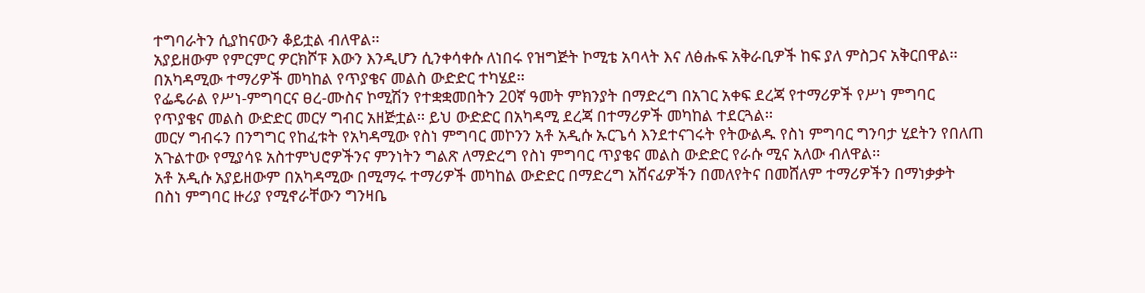ተግባራትን ሲያከናውን ቆይቷል ብለዋል፡፡
አያይዘውም የምርምር ዎርክሾፑ እውን እንዲሆን ሲንቀሳቀሱ ለነበሩ የዝግጅት ኮሚቴ አባላት እና ለፅሑፍ አቅራቢዎች ከፍ ያለ ምስጋና አቅርበዋል፡፡
በአካዳሚው ተማሪዎች መካከል የጥያቄና መልስ ውድድር ተካሄደ፡፡
የፌዴራል የሥነ-ምግባርና ፀረ-ሙስና ኮሚሽን የተቋቋመበትን 20ኛ ዓመት ምክንያት በማድረግ በአገር አቀፍ ደረጃ የተማሪዎች የሥነ ምግባር የጥያቄና መልስ ውድድር መርሃ ግብር አዘጅቷል፡፡ ይህ ውድድር በአካዳሚ ደረጃ በተማሪዎች መካከል ተደርጓል፡፡
መርሃ ግብሩን በንግግር የከፈቱት የአካዳሚው የስነ ምግባር መኮንን አቶ አዲሱ ኡርጌሳ እንደተናገሩት የትውልዱ የስነ ምግባር ግንባታ ሂደትን የበለጠ አጉልተው የሚያሳዩ አስተምህሮዎችንና ምንነትን ግልጽ ለማድረግ የስነ ምግባር ጥያቄና መልስ ውድድር የራሱ ሚና አለው ብለዋል፡፡
አቶ አዲሱ አያይዘውም በአካዳሚው በሚማሩ ተማሪዎች መካከል ውድድር በማድረግ አሸናፊዎችን በመለየትና በመሸለም ተማሪዎችን በማነቃቃት በስነ ምግባር ዙሪያ የሚኖራቸውን ግንዛቤ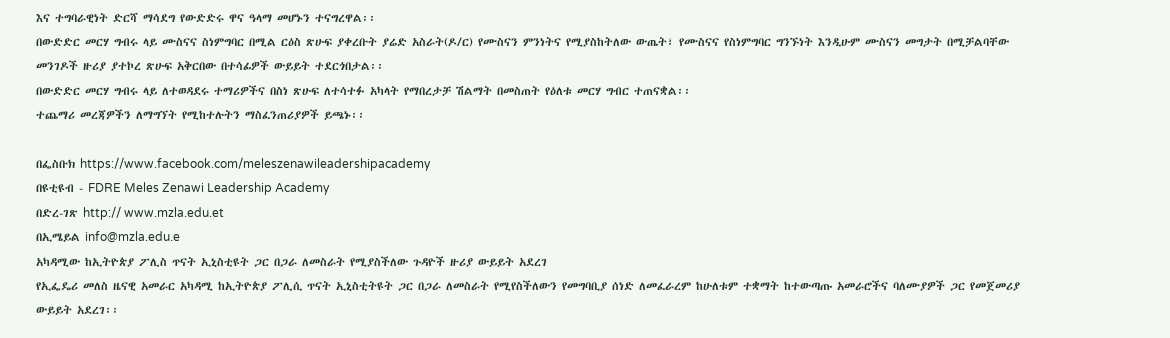እና ተግባራዊነት ድርሻ ማሳደግ የውድድሩ ዋና ዓላማ መሆኑን ተናግረዋል፡፡
በውድድር መርሃ ግብሩ ላይ ሙስናና ስነምግባር በሚል ርዕስ ጽሁፍ ያቀረቡት ያሬድ አስራት(ዶ/ር) የሙስናን ምንነትና የሚያስከትለው ውጤት፣ የሙስናና የስነምግባር ግንኙነት እንዲሁም ሙስናን መግታት በሚቻልባቸው መንገዶች ዙሪያ ያተኮረ ጽሁፍ አቅርበው በተሳፊዎች ውይይት ተደርጎበታል፡፡
በውድድር መርሃ ግብሩ ላይ ለተወዳደሩ ተማሪዎችና በስነ ጽሁፍ ለተሳተፉ አካላት የማበረታቻ ሽልማት በመስጠት የዕለቱ መርሃ ግብር ተጠናቋል፡፡
ተጨማሪ መረጃዎችን ለማግኘት የሚከተሉትን ማስፈንጠሪያዎች ይጫኑ፡፡

በፌስቡክ https://www.facebook.com/meleszenawileadershipacademy
በዩቲዩብ - FDRE Meles Zenawi Leadership Academy
በድረ-ገጽ http:// www.mzla.edu.et
በኢሜይል info@mzla.edu.e
አካዳሚው ከኢትዮጵያ ፖሊስ ጥናት ኢኒስቲዩት ጋር በጋራ ለመስራት የሚያስችለው ጉዳዮች ዙሪያ ውይይት አደረገ
የኢፌዴሪ መለስ ዜናዊ አመራር አካዳሚ ከኢትዮጵያ ፖሊሲ ጥናት ኢኒስቲትዩት ጋር በጋራ ለመስራት የሚየስችለውን የመግባቢያ ሰነድ ለመፈራረም ከሁለቱም ተቋማት ከተውጣጡ አመራሮችና ባለሙያዎች ጋር የመጀመሪያ ውይይት አደረገ፡፡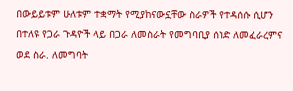በውይይቱም ሁለቱም ተቋማት የሚያከናውኗቸው ስራዎች የተዳሰሱ ሲሆን በተለዩ የጋራ ጉዳዮች ላይ በጋራ ለመስራት የመግባቢያ ሰነድ ለመፈራረምና ወደ ስራ. ለመግባት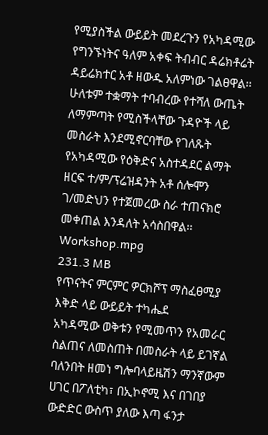የሚያስችል ውይይት መደረጉን የአካዳሚው የግንኙነትና ዓለም አቀፍ ትብብር ዳሬክቶሬት ዳይሬክተር አቶ ዘውዱ አለምነው ገልፀዋል፡፡
ሁለቱም ተቋማት ተባብረው የተሻለ ውጤት ለማምጣት የሚስችላቸው ጉዳዮች ላይ መስራት እንደሚኖርባቸው የገለጹት የአካዳሚው የዕቅድና አስተዳደር ልማት ዘርፍ ተ/ም/ፕሬዝዳንት አቶ ሰሎሞን ገ/መድህን የተጀመረው ስራ ተጠናክሮ መቀጠል እንዳለት አሳስበዋል፡፡
Workshop.mpg
231.3 MB
የጥናትና ምርምር ዎርክሾፕ ማስፈፀሚያ እቅድ ላይ ውይይት ተካሔደ
አካዳሚው ወቅቱን የሚመጥን የአመራር ስልጠና ለመስጠት በመስራት ላይ ይገኛል
ባለንበት ዘመነ ግሎባላይዜሽን ማንኛውም ሀገር በፖለቲካ፣ በኢኮኖሚ እና በገበያ ውድድር ውስጥ ያለው እጣ ፋንታ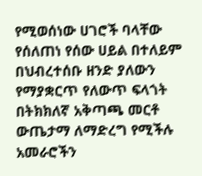የሚወሰነው ሀገሮች ባላቸው የሰለጠነ የሰው ሀይል በተለይም በህብረተሰቡ ዘንድ ያለውን የማያቋርጥ የለውጥ ፍላጎት በትክክለኛ አቅጣጫ መርቶ ውጤታማ ለማድረግ የሚችሉ አመራሮችን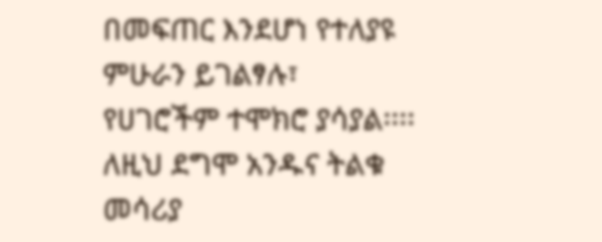በመፍጠር እንደሆነ የተለያዩ ምሁራን ይገልፃሉ፣ የሀገሮችም ተሞክሮ ያሳያል፡፡፡፡ ለዚህ ደግሞ አንዱና ትልቁ መሳሪያ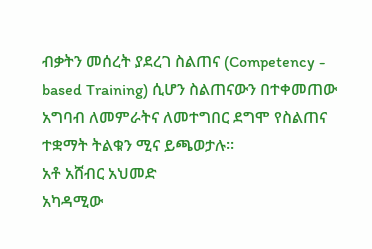ብቃትን መሰረት ያደረገ ስልጠና (Competency - based Training) ሲሆን ስልጠናውን በተቀመጠው አግባብ ለመምራትና ለመተግበር ደግሞ የስልጠና ተቋማት ትልቁን ሚና ይጫወታሉ፡፡
አቶ አሸብር አህመድ
አካዳሚው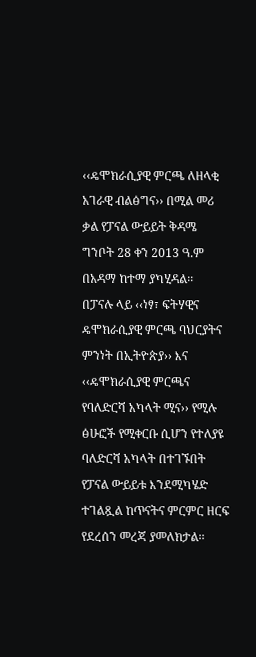‹‹ዴሞክራሲያዊ ምርጫ ለዘላቂ አገራዊ ብልፅግና›› በሚል መሪ ቃል የፓናል ውይይት ቅዳሜ ግንቦት 28 ቀን 2013 ዓ.ም በአዳማ ከተማ ያካሂዳል፡፡
በፓናሉ ላይ ‹‹ነፃ፣ ፍትሃዊና ዴሞክራሲያዊ ምርጫ ባህርያትና ምንነት በኢትዮጵያ›› እና ‹‹ዴሞክራሲያዊ ምርጫና የባለድርሻ አካላት ሚና›› የሚሉ ፅሁፎች የሚቀርቡ ሲሆን የተለያዩ ባለድርሻ አካላት በተገኙበት የፓናል ውይይቱ እንደሚካሄድ ተገልጿል ከጥናትና ምርምር ዘርፍ የደረሰን መረጃ ያመለክታል፡፡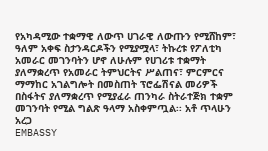የአካዳሚው ተቋማዊ ለውጥ ሀገራዊ ለውጡን የሚሸከም፣ ዓለም አቀፍ ስታንዳርዶችን የሚያሟላ፣ ትኩረቱ የፖለቲካ አመራር መገንባትን ሆኖ ለሁሉም የሀገሪቱ ተቋማት ያለማቋረጥ የአመራር ትምህርትና ሥልጠና፣ ምርምርና ማማከር አገልግሎት በመስጠት ፕሮፌሽናል መሪዎች በስፋትና ያለማቋረጥ የሚያፈራ ጠንካራ ስትራተጅክ ተቋም መገንባት የሚል ግልጽ ዓላማ አስቀምጧል፡፡ አቶ ጥላሁን አረጋ
EMBASSY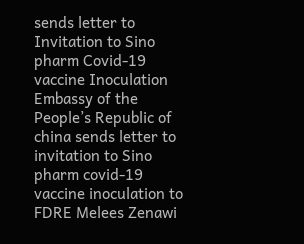sends letter to Invitation to Sino pharm Covid-19 vaccine Inoculation
Embassy of the People’s Republic of china sends letter to invitation to Sino pharm covid-19 vaccine inoculation to FDRE Melees Zenawi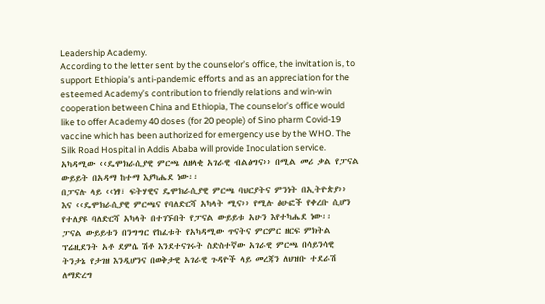Leadership Academy.
According to the letter sent by the counselor’s office, the invitation is, to support Ethiopia’s anti-pandemic efforts and as an appreciation for the esteemed Academy’s contribution to friendly relations and win-win cooperation between China and Ethiopia, The counselor’s office would like to offer Academy 40 doses (for 20 people) of Sino pharm Covid-19 vaccine which has been authorized for emergency use by the WHO. The Silk Road Hospital in Addis Ababa will provide Inoculation service.
አካዳሚው ‹‹ዴሞክራሲያዊ ምርጫ ለዘላቂ አገራዊ ብልፅግና›› በሚል መሪ ቃል የፓናል ውይይት በአዳማ ከተማ እያካሔደ ነው፡፡
በፓናሉ ላይ ‹‹ነፃ፣ ፍትሃዊና ዴሞክራሲያዊ ምርጫ ባህርያትና ምንነት በኢትዮጵያ›› እና ‹‹ዴሞክራሲያዊ ምርጫና የባለድርሻ አካላት ሚና›› የሚሉ ፅሁፎች የቀረቡ ሲሆን የተለያዩ ባለድርሻ አካላት በተገኙበት የፓናል ውይይቱ አሁን እየተካሔደ ነው፡፡
ፓናል ውይይቱን በንግግር የከፈቱት የአካዳሚው ጥናትና ምርምር ዘርፍ ምክትል ፕሬዚደንት አቶ ደምሴ ሽቶ እንደተናገሩት ስድስተኛው አገራዊ ምርጫ በሳይንሳዊ ትንታኔ የታገዘ እንዲሆንና በወቅታዊ አገራዊ ጉዳዮች ላይ መረጃን ለህዝቡ ተደራሽ ለማድረግ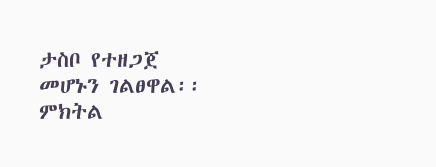ታስቦ የተዘጋጀ መሆኑን ገልፀዋል፡፡
ምክትል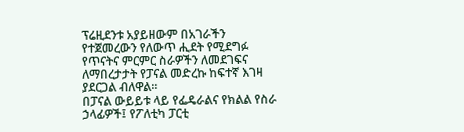ፕሬዚደንቱ አያይዘውም በአገራችን የተጀመረውን የለውጥ ሒደት የሚደግፉ የጥናትና ምርምር ስራዎችን ለመደገፍና ለማበረታታት የፓናል መድረኩ ከፍተኛ እገዛ ያደርጋል ብለዋል፡፡
በፓናል ውይይቱ ላይ የፌዴራልና የክልል የስራ ኃላፊዎች፤ የፖለቲካ ፓርቲ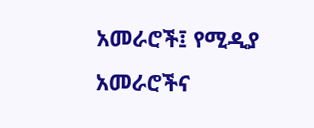አመራሮች፤ የሚዲያ አመራሮችና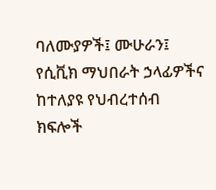ባለሙያዎች፤ ሙሁራን፤ የሲቪክ ማህበራት ኃላፊዎችና ከተለያዩ የህብረተሰብ ክፍሎች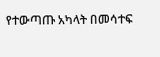የተውጣጡ አካላት በመሳተፍ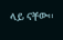ላይ ናቸው፡፡